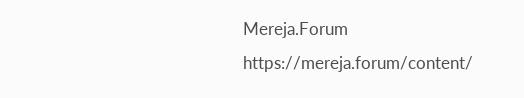Mereja.Forum
https://mereja.forum/content/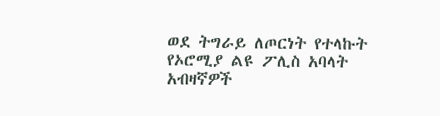ወደ ትግራይ ለጦርነት የተላኩት የኦሮሚያ ልዩ ፖሊስ አባላት አብዛኛዎች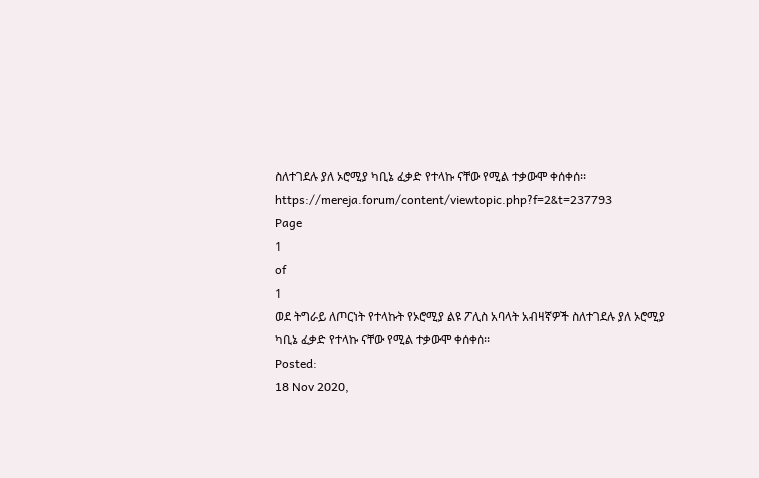ስለተገደሉ ያለ ኦሮሚያ ካቢኔ ፈቃድ የተላኩ ናቸው የሚል ተቃውሞ ቀሰቀሰ፡፡
https://mereja.forum/content/viewtopic.php?f=2&t=237793
Page
1
of
1
ወደ ትግራይ ለጦርነት የተላኩት የኦሮሚያ ልዩ ፖሊስ አባላት አብዛኛዎች ስለተገደሉ ያለ ኦሮሚያ ካቢኔ ፈቃድ የተላኩ ናቸው የሚል ተቃውሞ ቀሰቀሰ፡፡
Posted:
18 Nov 2020,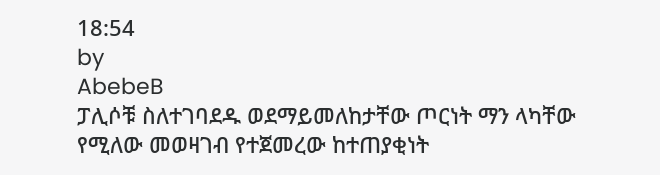18:54
by
AbebeB
ፓሊሶቹ ስለተገባደዱ ወደማይመለከታቸው ጦርነት ማን ላካቸው የሚለው መወዛገብ የተጀመረው ከተጠያቂነት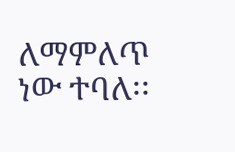ለማምለጥ ነው ተባለ፡፡